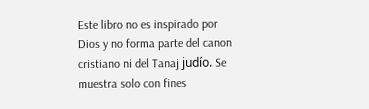Este libro no es inspirado por Dios y no forma parte del canon cristiano ni del Tanaj judío. Se muestra solo con fines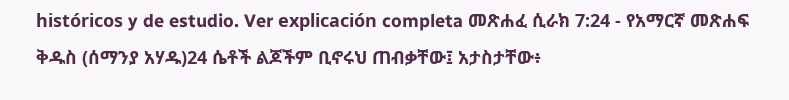históricos y de estudio. Ver explicación completa መጽሐፈ ሲራክ 7:24 - የአማርኛ መጽሐፍ ቅዱስ (ሰማንያ አሃዱ)24 ሴቶች ልጆችም ቢኖሩህ ጠብቃቸው፤ አታስታቸው፥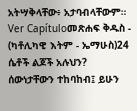አትሣቅላቸው፥ አታባብላቸውም። Ver Capítuloመጽሐፍ ቅዱስ - (ካቶሊካዊ እትም - ኤማሁስ)24 ሴቶች ልጆች አሉህን? ሰውነታቸውን ተከባከብ፤ ይሁን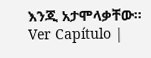እንጂ አታሞላቃቸው። Ver Capítulo |